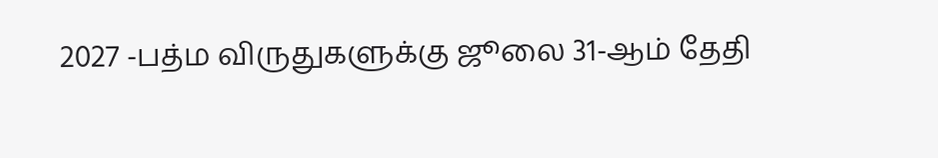2027 -பத்ம விருதுகளுக்கு ஜூலை 31-ஆம் தேதி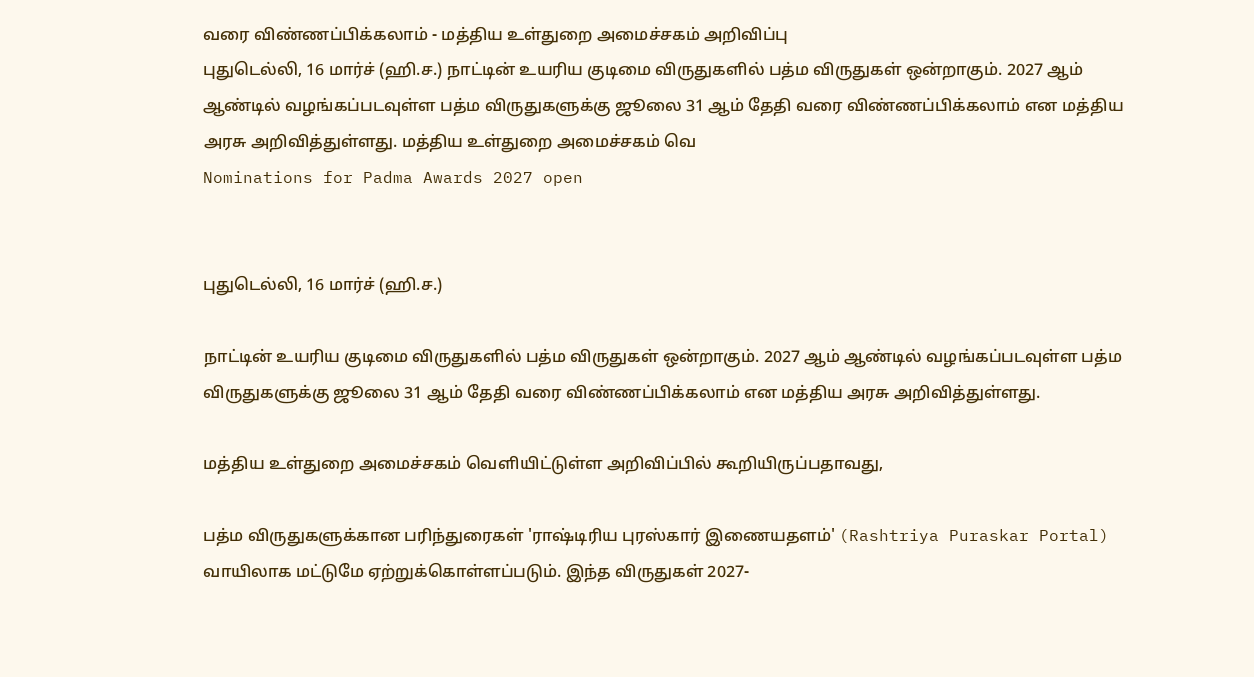வரை விண்ணப்பிக்கலாம் - மத்திய உள்துறை அமைச்சகம் அறிவிப்பு
புதுடெல்லி, 16 மார்ச் (ஹி.ச.) நாட்டின் உயரிய குடிமை விருதுகளில் பத்ம விருதுகள் ஒன்றாகும். 2027 ஆம் ஆண்டில் வழங்கப்படவுள்ள பத்ம விருதுகளுக்கு ஜூலை 31 ஆம் தேதி வரை விண்ணப்பிக்கலாம் என மத்திய அரசு அறிவித்துள்ளது. மத்திய உள்துறை அமைச்சகம் வெ
Nominations for Padma Awards 2027 open


புதுடெல்லி, 16 மார்ச் (ஹி.ச.)

நாட்டின் உயரிய குடிமை விருதுகளில் பத்ம விருதுகள் ஒன்றாகும். 2027 ஆம் ஆண்டில் வழங்கப்படவுள்ள பத்ம விருதுகளுக்கு ஜூலை 31 ஆம் தேதி வரை விண்ணப்பிக்கலாம் என மத்திய அரசு அறிவித்துள்ளது.

மத்திய உள்துறை அமைச்சகம் வெளியிட்டுள்ள அறிவிப்பில் கூறியிருப்பதாவது,

பத்ம விருதுகளுக்கான பரிந்துரைகள் 'ராஷ்டிரிய புரஸ்கார் இணையதளம்' (Rashtriya Puraskar Portal) வாயிலாக மட்டுமே ஏற்றுக்கொள்ளப்படும். இந்த விருதுகள் 2027-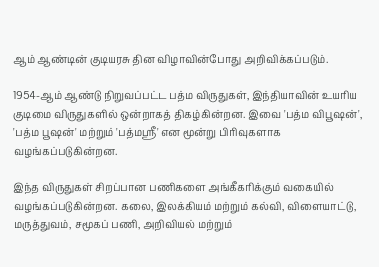ஆம் ஆண்டின் குடியரசு தின விழாவின்போது அறிவிக்கப்படும்.

1954-ஆம் ஆண்டு நிறுவப்பட்ட பத்ம விருதுகள், இந்தியாவின் உயரிய குடிமை விருதுகளில் ஒன்றாகத் திகழ்கின்றன. இவை 'பத்ம விபூஷன்', 'பத்ம பூஷன்' மற்றும் 'பத்மஸ்ரீ' என மூன்று பிரிவுகளாக வழங்கப்படுகின்றன.

இந்த விருதுகள் சிறப்பான பணிகளை அங்கீகரிக்கும் வகையில் வழங்கப்படுகின்றன. கலை, இலக்கியம் மற்றும் கல்வி, விளையாட்டு, மருத்துவம், சமூகப் பணி, அறிவியல் மற்றும்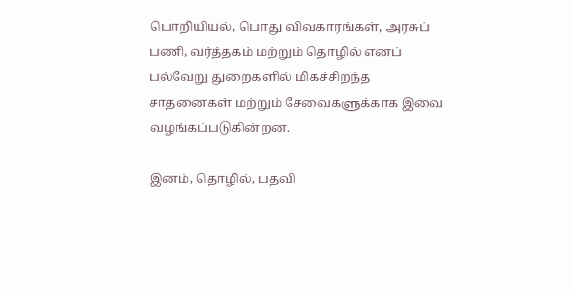பொறியியல், பொது விவகாரங்கள், அரசுப் பணி, வர்த்தகம் மற்றும் தொழில் எனப் பல்வேறு துறைகளில் மிகச்சிறந்த சாதனைகள் மற்றும் சேவைகளுக்காக இவை வழங்கப்படுகின்றன.

இனம், தொழில், பதவி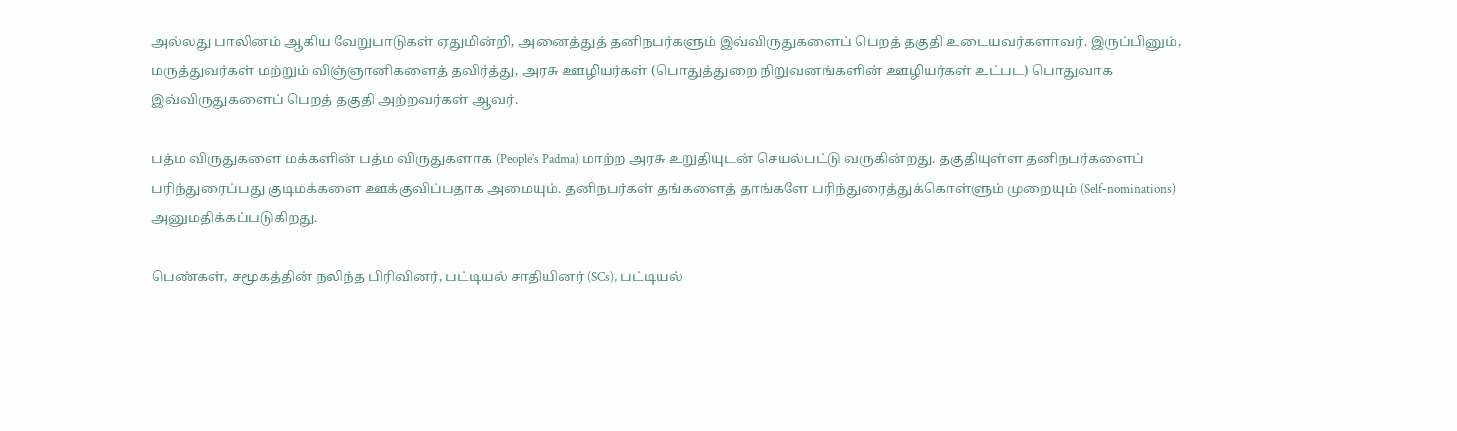அல்லது பாலினம் ஆகிய வேறுபாடுகள் ஏதுமின்றி, அனைத்துத் தனிநபர்களும் இவ்விருதுகளைப் பெறத் தகுதி உடையவர்களாவர். இருப்பினும், மருத்துவர்கள் மற்றும் விஞ்ஞானிகளைத் தவிர்த்து, அரசு ஊழியர்கள் (பொதுத்துறை நிறுவனங்களின் ஊழியர்கள் உட்பட) பொதுவாக இவ்விருதுகளைப் பெறத் தகுதி அற்றவர்கள் ஆவர்.

பத்ம விருதுகளை மக்களின் பத்ம விருதுகளாக (People’s Padma) மாற்ற அரசு உறுதியுடன் செயல்பட்டு வருகின்றது. தகுதியுள்ள தனிநபர்களைப் பரிந்துரைப்பது குடிமக்களை ஊக்குவிப்பதாக அமையும். தனிநபர்கள் தங்களைத் தாங்களே பரிந்துரைத்துக்கொள்ளும் முறையும் (Self-nominations) அனுமதிக்கப்படுகிறது.

பெண்கள், சமூகத்தின் நலிந்த பிரிவினர், பட்டியல் சாதியினர் (SCs), பட்டியல்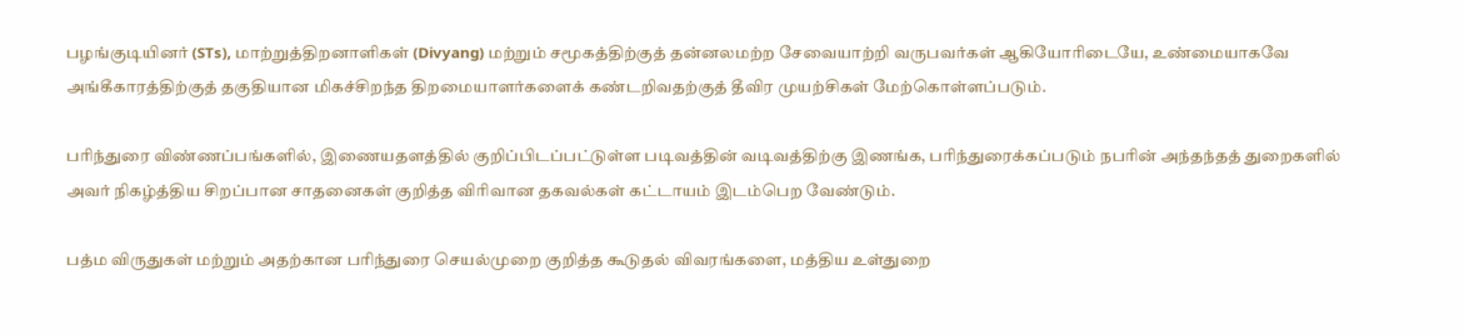பழங்குடியினர் (STs), மாற்றுத்திறனாளிகள் (Divyang) மற்றும் சமூகத்திற்குத் தன்னலமற்ற சேவையாற்றி வருபவர்கள் ஆகியோரிடையே, உண்மையாகவே அங்கீகாரத்திற்குத் தகுதியான மிகச்சிறந்த திறமையாளர்களைக் கண்டறிவதற்குத் தீவிர முயற்சிகள் மேற்கொள்ளப்படும்.

பரிந்துரை விண்ணப்பங்களில், இணையதளத்தில் குறிப்பிடப்பட்டுள்ள படிவத்தின் வடிவத்திற்கு இணங்க, பரிந்துரைக்கப்படும் நபரின் அந்தந்தத் துறைகளில் அவர் நிகழ்த்திய சிறப்பான சாதனைகள் குறித்த விரிவான தகவல்கள் கட்டாயம் இடம்பெற வேண்டும்.

பத்ம விருதுகள் மற்றும் அதற்கான பரிந்துரை செயல்முறை குறித்த கூடுதல் விவரங்களை, மத்திய உள்துறை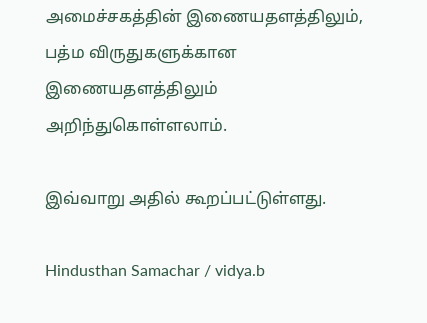அமைச்சகத்தின் இணையதளத்திலும், பத்ம விருதுகளுக்கான இணையதளத்திலும் அறிந்துகொள்ளலாம்.

இவ்வாறு அதில் கூறப்பட்டுள்ளது.

Hindusthan Samachar / vidya.b